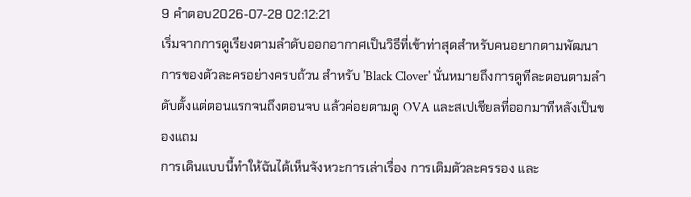9 คำตอบ2026-07-28 02:12:21
เริ่มจากการดูเรียงตามลำดับออกอากาศเป็นวิธีที่เข้าท่าสุดสำหรับคนอยากตามพัฒนาการของตัวละครอย่างครบถ้วน สำหรับ 'Black Clover' นั่นหมายถึงการดูทีละตอนตามลำดับตั้งแต่ตอนแรกจนถึงตอนจบ แล้วค่อยตามดู OVA และสเปเชียลที่ออกมาทีหลังเป็นของแถม
การเดินแบบนี้ทำให้ฉันได้เห็นจังหวะการเล่าเรื่อง การเติมตัวละครรอง และ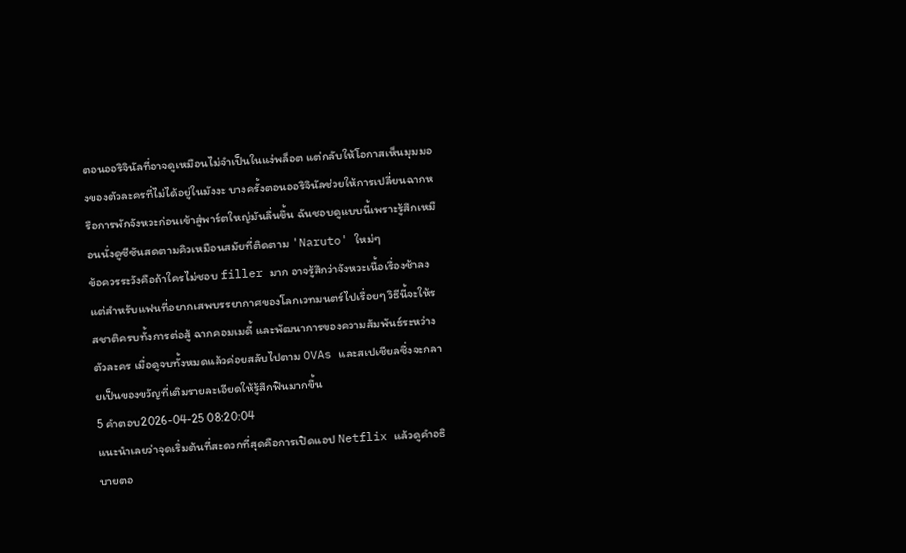ตอนออริจินัลที่อาจดูเหมือนไม่จำเป็นในแง่พล็อต แต่กลับให้โอกาสเห็นมุมมองของตัวละครที่ไม่ได้อยู่ในมังงะ บางครั้งตอนออริจินัลช่วยให้การเปลี่ยนฉากหรือการพักจังหวะก่อนเข้าสู่พาร์ตใหญ่มันลื่นขึ้น ฉันชอบดูแบบนี้เพราะรู้สึกเหมือนนั่งดูซีซันสดตามคิวเหมือนสมัยที่ติดตาม 'Naruto' ใหม่ๆ
ข้อควรระวังคือถ้าใครไม่ชอบ filler มาก อาจรู้สึกว่าจังหวะเนื้อเรื่องช้าลง แต่สำหรับแฟนที่อยากเสพบรรยากาศของโลกเวทมนตร์ไปเรื่อยๆ วิธีนี้จะให้รสชาติครบทั้งการต่อสู้ ฉากคอมเมดี้ และพัฒนาการของความสัมพันธ์ระหว่างตัวละคร เมื่อดูจบทั้งหมดแล้วค่อยสลับไปตาม OVAs และสเปเชียลซึ่งจะกลายเป็นของขวัญที่เติมรายละเอียดให้รู้สึกฟินมากขึ้น
5 คำตอบ2026-04-25 08:20:04
แนะนำเลยว่าจุดเริ่มต้นที่สะดวกที่สุดคือการเปิดแอป Netflix แล้วดูคำอธิบายตอ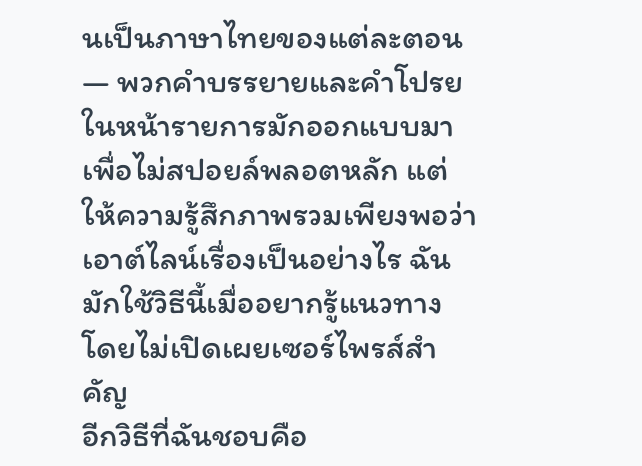นเป็นภาษาไทยของแต่ละตอน — พวกคำบรรยายและคำโปรยในหน้ารายการมักออกแบบมาเพื่อไม่สปอยล์พลอตหลัก แต่ให้ความรู้สึกภาพรวมเพียงพอว่าเอาต์ไลน์เรื่องเป็นอย่างไร ฉันมักใช้วิธีนี้เมื่ออยากรู้แนวทางโดยไม่เปิดเผยเซอร์ไพรส์สำคัญ
อีกวิธีที่ฉันชอบคือ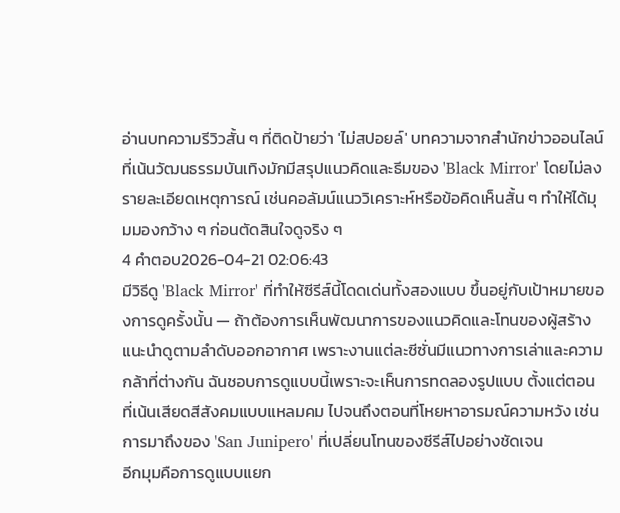อ่านบทความรีวิวสั้น ๆ ที่ติดป้ายว่า 'ไม่สปอยล์' บทความจากสำนักข่าวออนไลน์ที่เน้นวัฒนธรรมบันเทิงมักมีสรุปแนวคิดและธีมของ 'Black Mirror' โดยไม่ลงรายละเอียดเหตุการณ์ เช่นคอลัมน์แนววิเคราะห์หรือข้อคิดเห็นสั้น ๆ ทำให้ได้มุมมองกว้าง ๆ ก่อนตัดสินใจดูจริง ๆ
4 คำตอบ2026-04-21 02:06:43
มีวิธีดู 'Black Mirror' ที่ทำให้ซีรีส์นี้โดดเด่นทั้งสองแบบ ขึ้นอยู่กับเป้าหมายของการดูครั้งนั้น — ถ้าต้องการเห็นพัฒนาการของแนวคิดและโทนของผู้สร้าง แนะนำดูตามลำดับออกอากาศ เพราะงานแต่ละซีซั่นมีแนวทางการเล่าและความกล้าที่ต่างกัน ฉันชอบการดูแบบนี้เพราะจะเห็นการทดลองรูปแบบ ตั้งแต่ตอนที่เน้นเสียดสีสังคมแบบแหลมคม ไปจนถึงตอนที่โหยหาอารมณ์ความหวัง เช่นการมาถึงของ 'San Junipero' ที่เปลี่ยนโทนของซีรีส์ไปอย่างชัดเจน
อีกมุมคือการดูแบบแยก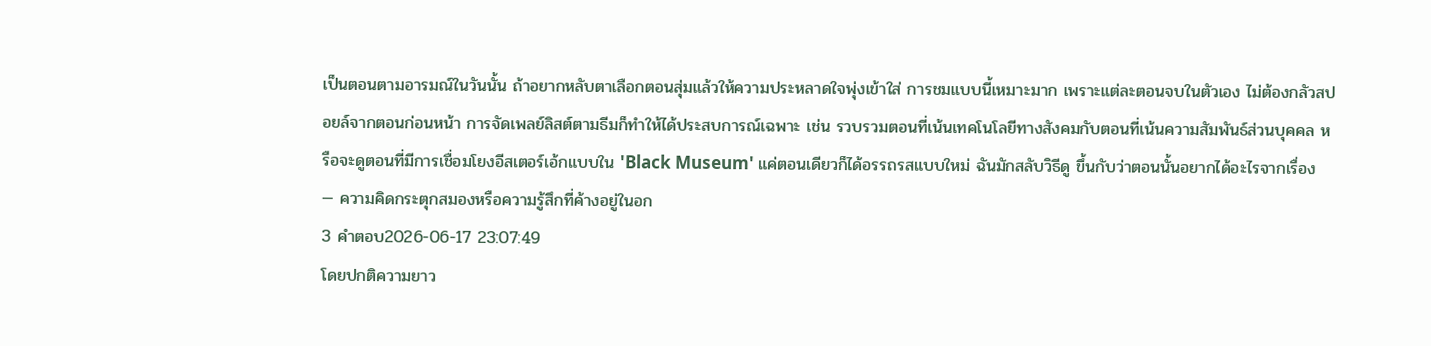เป็นตอนตามอารมณ์ในวันนั้น ถ้าอยากหลับตาเลือกตอนสุ่มแล้วให้ความประหลาดใจพุ่งเข้าใส่ การชมแบบนี้เหมาะมาก เพราะแต่ละตอนจบในตัวเอง ไม่ต้องกลัวสปอยล์จากตอนก่อนหน้า การจัดเพลย์ลิสต์ตามธีมก็ทำให้ได้ประสบการณ์เฉพาะ เช่น รวบรวมตอนที่เน้นเทคโนโลยีทางสังคมกับตอนที่เน้นความสัมพันธ์ส่วนบุคคล หรือจะดูตอนที่มีการเชื่อมโยงอีสเตอร์เอ้กแบบใน 'Black Museum' แค่ตอนเดียวก็ได้อรรถรสแบบใหม่ ฉันมักสลับวิธีดู ขึ้นกับว่าตอนนั้นอยากได้อะไรจากเรื่อง — ความคิดกระตุกสมองหรือความรู้สึกที่ค้างอยู่ในอก
3 คำตอบ2026-06-17 23:07:49
โดยปกติความยาว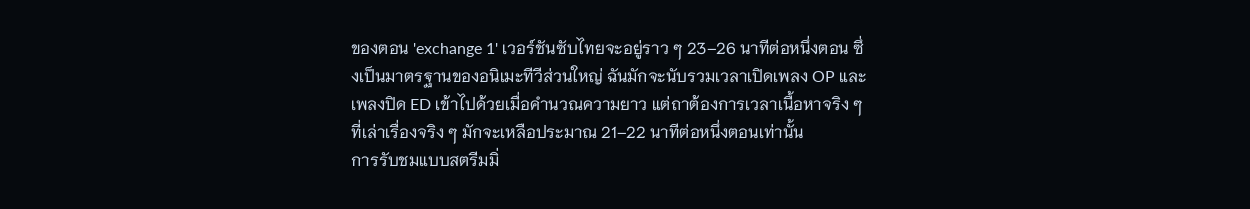ของตอน 'exchange 1' เวอร์ชันซับไทยจะอยู่ราว ๆ 23–26 นาทีต่อหนึ่งตอน ซึ่งเป็นมาตรฐานของอนิเมะทีวีส่วนใหญ่ ฉันมักจะนับรวมเวลาเปิดเพลง OP และเพลงปิด ED เข้าไปด้วยเมื่อคำนวณความยาว แต่ถาต้องการเวลาเนื้อหาจริง ๆ ที่เล่าเรื่องจริง ๆ มักจะเหลือประมาณ 21–22 นาทีต่อหนึ่งตอนเท่านั้น
การรับชมแบบสตรีมมิ่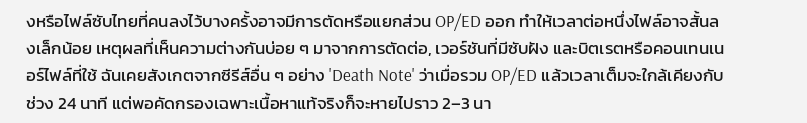งหรือไฟล์ซับไทยที่คนลงไว้บางครั้งอาจมีการตัดหรือแยกส่วน OP/ED ออก ทำให้เวลาต่อหนึ่งไฟล์อาจสั้นลงเล็กน้อย เหตุผลที่เห็นความต่างกันบ่อย ๆ มาจากการตัดต่อ, เวอร์ชันที่มีซับฝัง และบิตเรตหรือคอนเทนเนอร์ไฟล์ที่ใช้ ฉันเคยสังเกตจากซีรีส์อื่น ๆ อย่าง 'Death Note' ว่าเมื่อรวม OP/ED แล้วเวลาเต็มจะใกล้เคียงกับช่วง 24 นาที แต่พอคัดกรองเฉพาะเนื้อหาแท้จริงก็จะหายไปราว 2–3 นา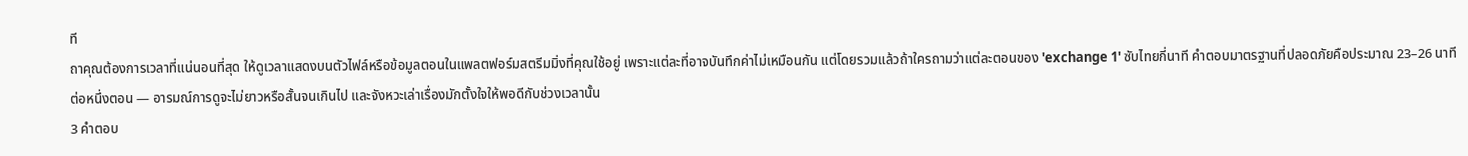ที
ถาคุณต้องการเวลาที่แน่นอนที่สุด ให้ดูเวลาแสดงบนตัวไฟล์หรือข้อมูลตอนในแพลตฟอร์มสตรีมมิ่งที่คุณใช้อยู่ เพราะแต่ละที่อาจบันทึกค่าไม่เหมือนกัน แต่โดยรวมแล้วถ้าใครถามว่าแต่ละตอนของ 'exchange 1' ซับไทยกี่นาที คำตอบมาตรฐานที่ปลอดภัยคือประมาณ 23–26 นาทีต่อหนึ่งตอน — อารมณ์การดูจะไม่ยาวหรือสั้นจนเกินไป และจังหวะเล่าเรื่องมักตั้งใจให้พอดีกับช่วงเวลานั้น
3 คำตอบ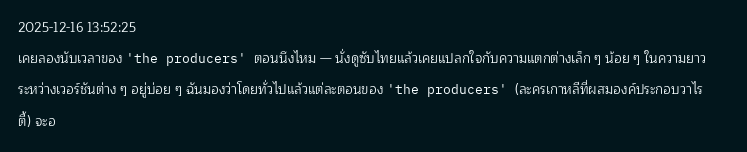2025-12-16 13:52:25
เคยลองนับเวลาของ 'the producers' ตอนนึงไหม — นั่งดูซับไทยแล้วเคยแปลกใจกับความแตกต่างเล็ก ๆ น้อย ๆ ในความยาวระหว่างเวอร์ชันต่าง ๆ อยู่บ่อย ๆ ฉันมองว่าโดยทั่วไปแล้วแต่ละตอนของ 'the producers' (ละครเกาหลีที่ผสมองค์ประกอบวาไรตี้) จะอ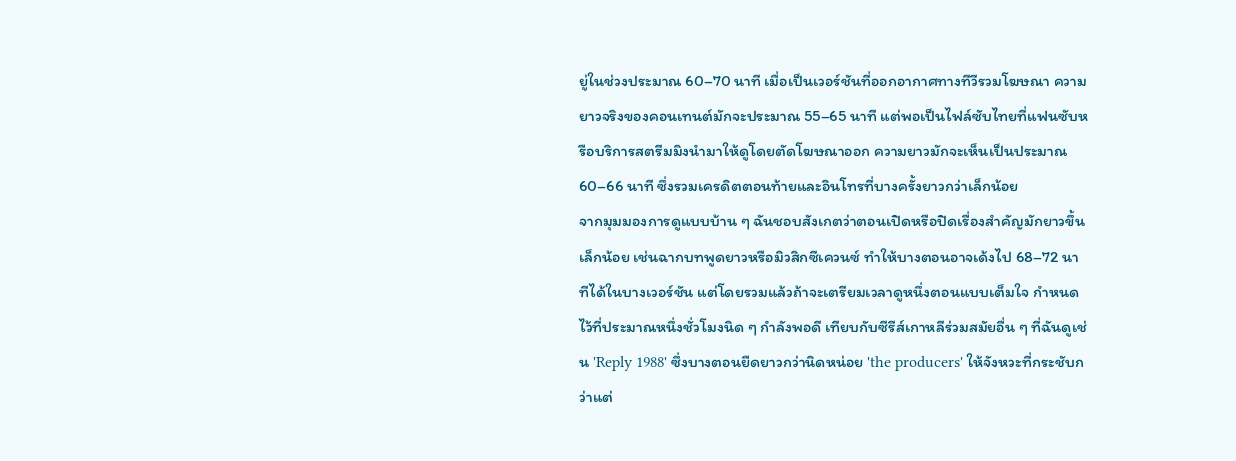ยู่ในช่วงประมาณ 60–70 นาที เมื่อเป็นเวอร์ชันที่ออกอากาศทางทีวีรวมโฆษณา ความยาวจริงของคอนเทนต์มักจะประมาณ 55–65 นาที แต่พอเป็นไฟล์ซับไทยที่แฟนซับหรือบริการสตรีมมิงนำมาให้ดูโดยตัดโฆษณาออก ความยาวมักจะเห็นเป็นประมาณ 60–66 นาที ซึ่งรวมเครดิตตอนท้ายและอินโทรที่บางครั้งยาวกว่าเล็กน้อย
จากมุมมองการดูแบบบ้าน ๆ ฉันชอบสังเกตว่าตอนเปิดหรือปิดเรื่องสำคัญมักยาวขึ้นเล็กน้อย เช่นฉากบทพูดยาวหรือมิวสิกซีเควนซ์ ทำให้บางตอนอาจเด้งไป 68–72 นาทีได้ในบางเวอร์ชัน แต่โดยรวมแล้วถ้าจะเตรียมเวลาดูหนึ่งตอนแบบเต็มใจ กำหนดไว้ที่ประมาณหนึ่งชั่วโมงนิด ๆ กำลังพอดี เทียบกับซีรีส์เกาหลีร่วมสมัยอื่น ๆ ที่ฉันดูเช่น 'Reply 1988' ซึ่งบางตอนยืดยาวกว่านิดหน่อย 'the producers' ให้จังหวะที่กระชับกว่าแต่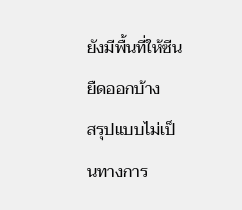ยังมีพื้นที่ให้ซีนยืดออกบ้าง
สรุปแบบไม่เป็นทางการ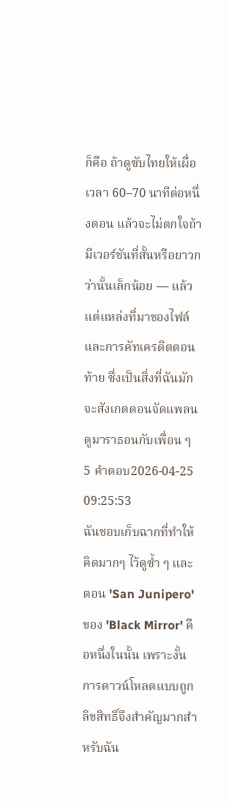ก็คือ ถ้าดูซับไทยให้เผื่อเวลา 60–70 นาทีต่อหนึ่งตอน แล้วจะไม่ตกใจถ้ามีเวอร์ชันที่สั้นหรือยาวกว่านั้นเล็กน้อย — แล้วแต่แหล่งที่มาของไฟล์และการคัทเครดิตตอนท้าย ซึ่งเป็นสิ่งที่ฉันมักจะสังเกตตอนจัดแพลนดูมาราธอนกับเพื่อน ๆ
5 คำตอบ2026-04-25 09:25:53
ฉันชอบเก็บฉากที่ทำให้คิดมากๆ ไว้ดูซ้ำ ๆ และตอน 'San Junipero' ของ 'Black Mirror' คือหนึ่งในนั้น เพราะงั้นการดาวน์โหลดแบบถูกลิขสิทธิ์จึงสำคัญมากสำหรับฉัน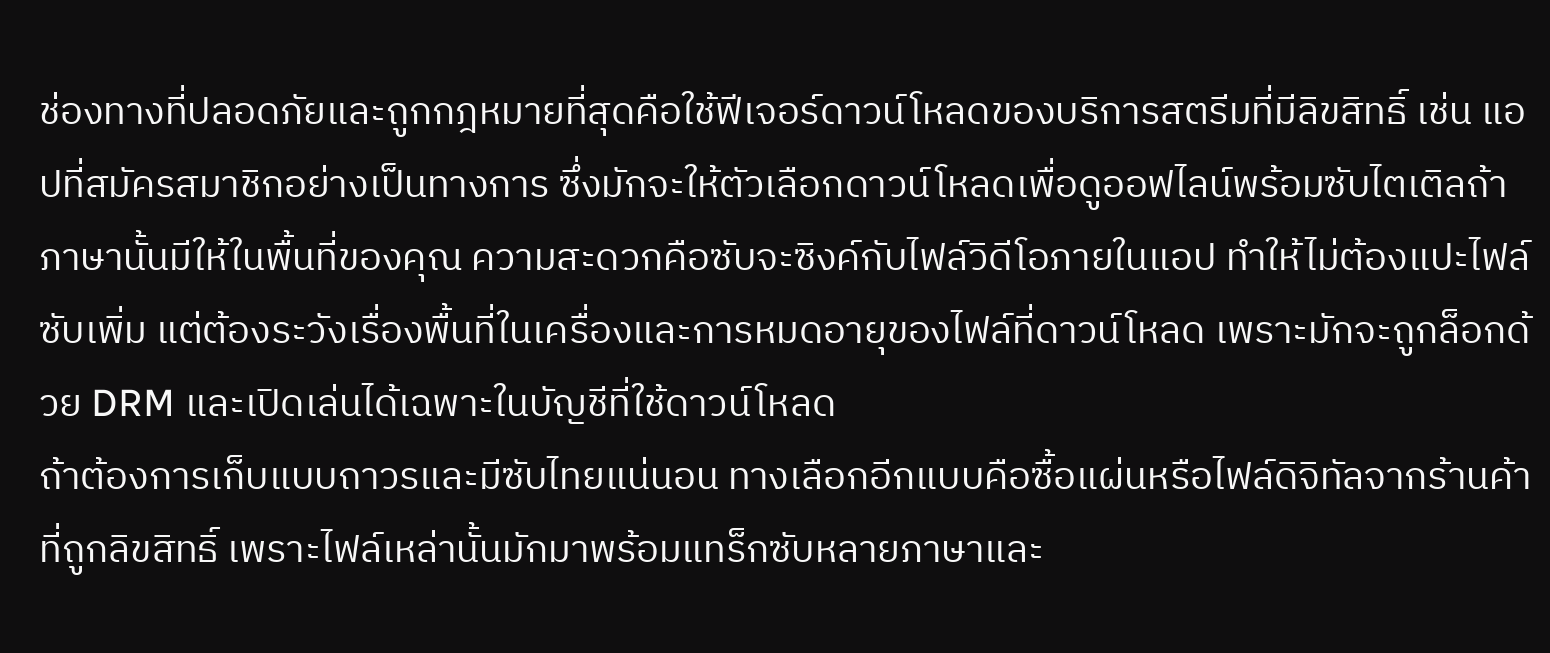ช่องทางที่ปลอดภัยและถูกกฎหมายที่สุดคือใช้ฟีเจอร์ดาวน์โหลดของบริการสตรีมที่มีลิขสิทธิ์ เช่น แอปที่สมัครสมาชิกอย่างเป็นทางการ ซึ่งมักจะให้ตัวเลือกดาวน์โหลดเพื่อดูออฟไลน์พร้อมซับไตเติลถ้าภาษานั้นมีให้ในพื้นที่ของคุณ ความสะดวกคือซับจะซิงค์กับไฟล์วิดีโอภายในแอป ทำให้ไม่ต้องแปะไฟล์ซับเพิ่ม แต่ต้องระวังเรื่องพื้นที่ในเครื่องและการหมดอายุของไฟล์ที่ดาวน์โหลด เพราะมักจะถูกล็อกด้วย DRM และเปิดเล่นได้เฉพาะในบัญชีที่ใช้ดาวน์โหลด
ถ้าต้องการเก็บแบบถาวรและมีซับไทยแน่นอน ทางเลือกอีกแบบคือซื้อแผ่นหรือไฟล์ดิจิทัลจากร้านค้าที่ถูกลิขสิทธิ์ เพราะไฟล์เหล่านั้นมักมาพร้อมแทร็กซับหลายภาษาและ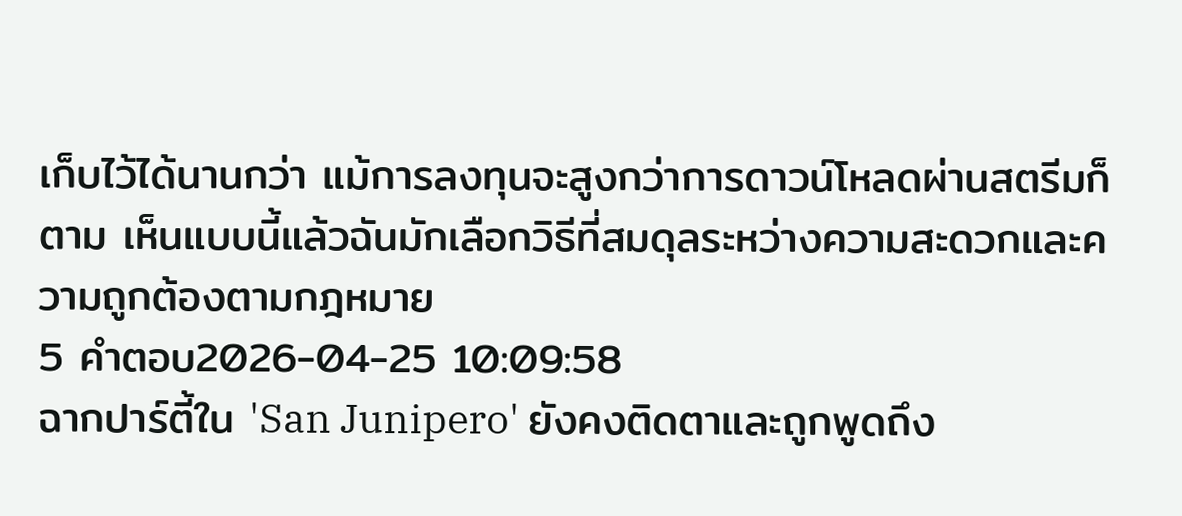เก็บไว้ได้นานกว่า แม้การลงทุนจะสูงกว่าการดาวน์โหลดผ่านสตรีมก็ตาม เห็นแบบนี้แล้วฉันมักเลือกวิธีที่สมดุลระหว่างความสะดวกและความถูกต้องตามกฎหมาย
5 คำตอบ2026-04-25 10:09:58
ฉากปาร์ตี้ใน 'San Junipero' ยังคงติดตาและถูกพูดถึง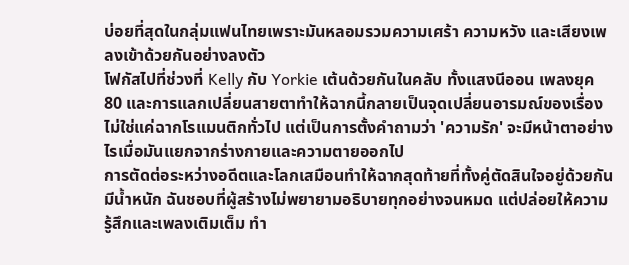บ่อยที่สุดในกลุ่มแฟนไทยเพราะมันหลอมรวมความเศร้า ความหวัง และเสียงเพลงเข้าด้วยกันอย่างลงตัว
โฟกัสไปที่ช่วงที่ Kelly กับ Yorkie เต้นด้วยกันในคลับ ทั้งแสงนีออน เพลงยุค 80 และการแลกเปลี่ยนสายตาทำให้ฉากนี้กลายเป็นจุดเปลี่ยนอารมณ์ของเรื่อง ไม่ใช่แค่ฉากโรแมนติกทั่วไป แต่เป็นการตั้งคำถามว่า 'ความรัก' จะมีหน้าตาอย่างไรเมื่อมันแยกจากร่างกายและความตายออกไป
การตัดต่อระหว่างอดีตและโลกเสมือนทำให้ฉากสุดท้ายที่ทั้งคู่ตัดสินใจอยู่ด้วยกันมีน้ำหนัก ฉันชอบที่ผู้สร้างไม่พยายามอธิบายทุกอย่างจนหมด แต่ปล่อยให้ความรู้สึกและเพลงเติมเต็ม ทำ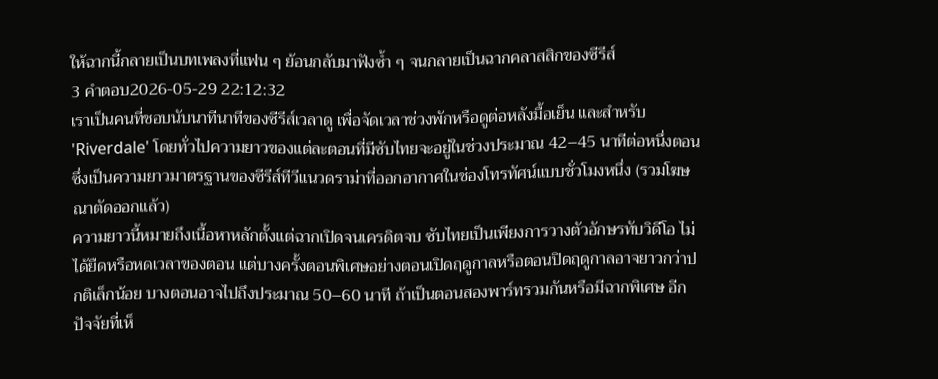ให้ฉากนี้กลายเป็นบทเพลงที่แฟน ๆ ย้อนกลับมาฟังซ้ำ ๆ จนกลายเป็นฉากคลาสสิกของซีรีส์
3 คำตอบ2026-05-29 22:12:32
เราเป็นคนที่ชอบนับนาทีนาทีของซีรีส์เวลาดู เพื่อจัดเวลาช่วงพักหรือดูต่อหลังมื้อเย็น และสำหรับ 'Riverdale' โดยทั่วไปความยาวของแต่ละตอนที่มีซับไทยจะอยู่ในช่วงประมาณ 42–45 นาทีต่อหนึ่งตอน ซึ่งเป็นความยาวมาตรฐานของซีรีส์ทีวีแนวดราม่าที่ออกอากาศในช่องโทรทัศน์แบบชั่วโมงหนึ่ง (รวมโฆษณาตัดออกแล้ว)
ความยาวนี้หมายถึงเนื้อหาหลักตั้งแต่ฉากเปิดจนเครดิตจบ ซับไทยเป็นเพียงการวางตัวอักษรทับวิดีโอ ไม่ได้ยืดหรือหดเวลาของตอน แต่บางครั้งตอนพิเศษอย่างตอนเปิดฤดูกาลหรือตอนปิดฤดูกาลอาจยาวกว่าปกติเล็กน้อย บางตอนอาจไปถึงประมาณ 50–60 นาที ถ้าเป็นตอนสองพาร์ทรวมกันหรือมีฉากพิเศษ อีกปัจจัยที่เห็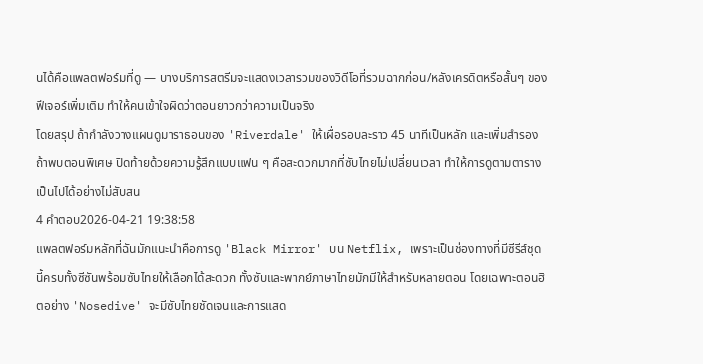นได้คือแพลตฟอร์มที่ดู — บางบริการสตรีมจะแสดงเวลารวมของวิดีโอที่รวมฉากก่อน/หลังเครดิตหรือสั้นๆ ของฟีเจอร์เพิ่มเติม ทำให้คนเข้าใจผิดว่าตอนยาวกว่าความเป็นจริง
โดยสรุป ถ้ากำลังวางแผนดูมาราธอนของ 'Riverdale' ให้เผื่อรอบละราว 45 นาทีเป็นหลัก และเพิ่มสำรองถ้าพบตอนพิเศษ ปิดท้ายด้วยความรู้สึกแบบแฟน ๆ คือสะดวกมากที่ซับไทยไม่เปลี่ยนเวลา ทำให้การดูตามตารางเป็นไปได้อย่างไม่สับสน
4 คำตอบ2026-04-21 19:38:58
แพลตฟอร์มหลักที่ฉันมักแนะนำคือการดู 'Black Mirror' บน Netflix, เพราะเป็นช่องทางที่มีซีรีส์ชุดนี้ครบทั้งซีซันพร้อมซับไทยให้เลือกได้สะดวก ทั้งซับและพากย์ภาษาไทยมักมีให้สำหรับหลายตอน โดยเฉพาะตอนฮิตอย่าง 'Nosedive' จะมีซับไทยชัดเจนและการแสด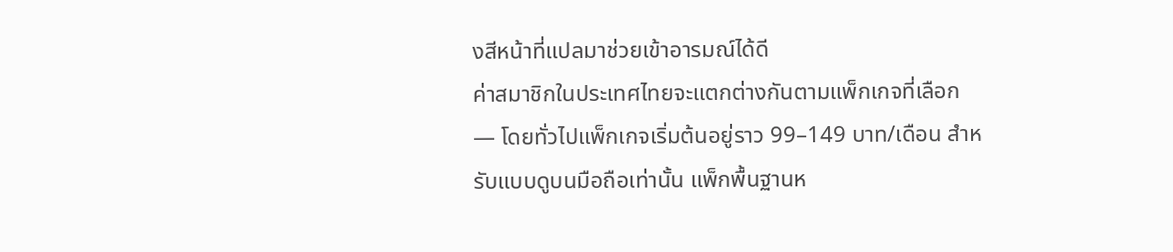งสีหน้าที่แปลมาช่วยเข้าอารมณ์ได้ดี
ค่าสมาชิกในประเทศไทยจะแตกต่างกันตามแพ็กเกจที่เลือก — โดยทั่วไปแพ็กเกจเริ่มต้นอยู่ราว 99–149 บาท/เดือน สำหรับแบบดูบนมือถือเท่านั้น แพ็กพื้นฐานห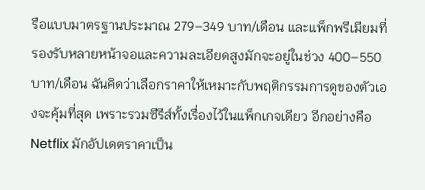รือแบบมาตรฐานประมาณ 279–349 บาท/เดือน และแพ็กพรีเมียมที่รองรับหลายหน้าจอและความละเอียดสูงมักจะอยู่ในช่วง 400–550 บาท/เดือน ฉันคิดว่าเลือกราคาให้เหมาะกับพฤติกรรมการดูของตัวเองจะคุ้มที่สุด เพราะรวมซีรีส์ทั้งเรื่องไว้ในแพ็กเกจเดียว อีกอย่างคือ Netflix มักอัปเดตราคาเป็น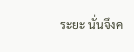ระยะ นั่นจึงค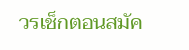วรเช็กตอนสมัค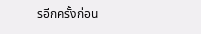รอีกครั้งก่อน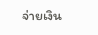จ่ายเงิน